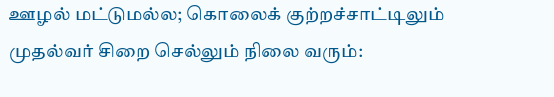ஊழல் மட்டுமல்ல; கொலைக் குற்றச்சாட்டிலும் முதல்வர் சிறை செல்லும் நிலை வரும்: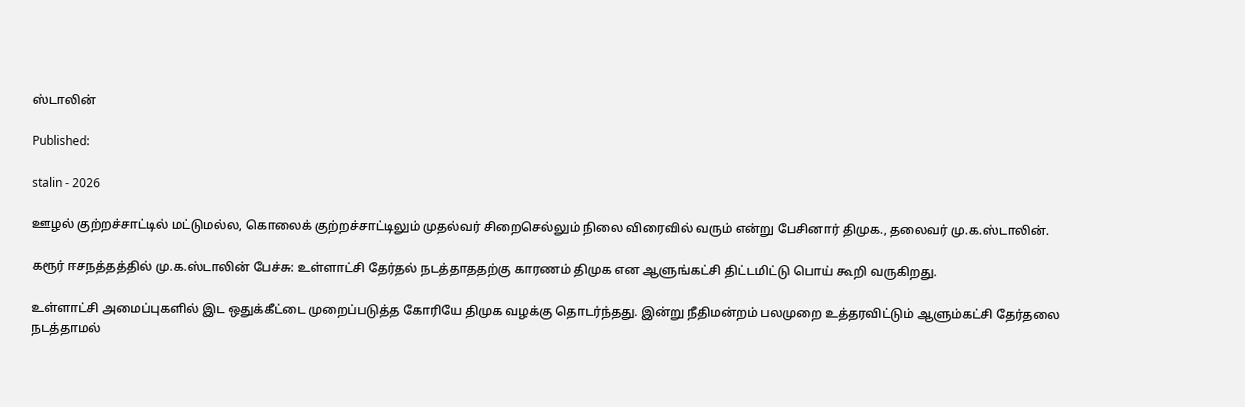ஸ்டாலின்

Published:

stalin - 2026

ஊழல் குற்றச்சாட்டில் மட்டுமல்ல, கொலைக் குற்றச்சாட்டிலும் முதல்வர் சிறைசெல்லும் நிலை விரைவில் வரும் என்று பேசினார் திமுக., தலைவர் மு.க.ஸ்டாலின்.

கரூர் ஈசநத்தத்தில் மு.க.ஸ்டாலின் பேச்சு: உள்ளாட்சி தேர்தல் நடத்தாததற்கு காரணம் திமுக என ஆளுங்கட்சி திட்டமிட்டு பொய் கூறி வருகிறது.

உள்ளாட்சி அமைப்புகளில் இட ஒதுக்கீட்டை முறைப்படுத்த கோரியே திமுக வழக்கு தொடர்ந்தது. இன்று நீதிமன்றம் பலமுறை உத்தரவிட்டும் ஆளும்கட்சி தேர்தலை நடத்தாமல்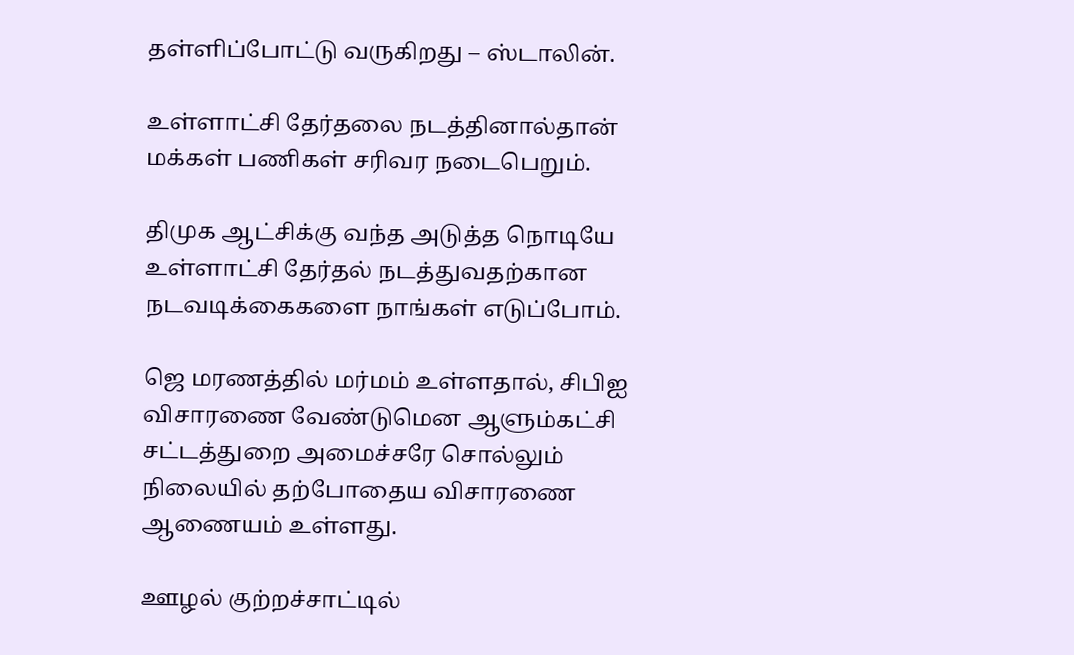தள்ளிப்போட்டு வருகிறது – ஸ்டாலின்.

உள்ளாட்சி தேர்தலை நடத்தினால்தான் மக்கள் பணிகள் சரிவர நடைபெறும்.

திமுக ஆட்சிக்கு வந்த அடுத்த நொடியே உள்ளாட்சி தேர்தல் நடத்துவதற்கான நடவடிக்கைகளை நாங்கள் எடுப்போம்.

ஜெ மரணத்தில் மர்மம் உள்ளதால், சிபிஐ விசாரணை வேண்டுமென ஆளும்கட்சி சட்டத்துறை அமைச்சரே சொல்லும் நிலையில் தற்போதைய விசாரணை ஆணையம் உள்ளது.

ஊழல் குற்றச்சாட்டில்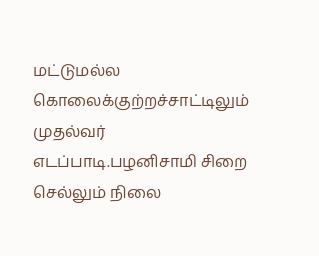மட்டுமல்ல கொலைக்குற்றச்சாட்டிலும் முதல்வர் எடப்பாடி.பழனிசாமி சிறை செல்லும் நிலை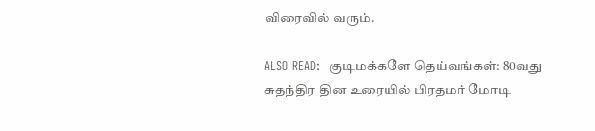விரைவில் வரும்.

ALSO READ:  குடிமக்களே தெய்வங்கள்: 80வது சுதந்திர தின உரையில் பிரதமர் மோடி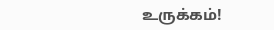உருக்கம்!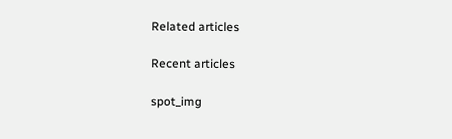Related articles

Recent articles

spot_img